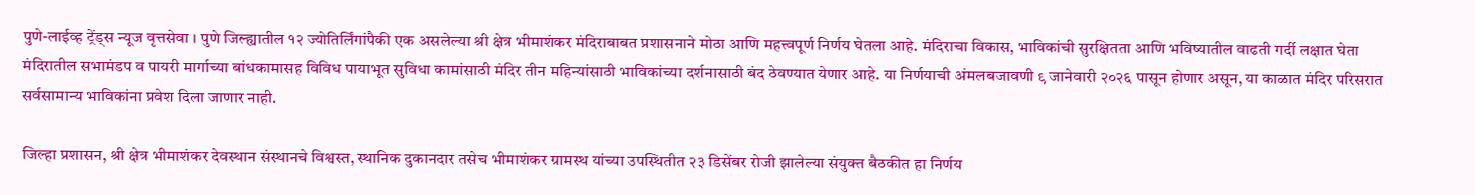पुणे-लाईव्ह ट्रेंड्स न्यूज वृत्तसेवा । पुणे जिल्ह्यातील १२ ज्योतिर्लिंगांपैकी एक असलेल्या श्री क्षेत्र भीमाशंकर मंदिराबाबत प्रशासनाने मोठा आणि महत्त्वपूर्ण निर्णय घेतला आहे. मंदिराचा विकास, भाविकांची सुरक्षितता आणि भविष्यातील वाढती गर्दी लक्षात घेता मंदिरातील सभामंडप व पायरी मार्गाच्या बांधकामासह विविध पायाभूत सुविधा कामांसाठी मंदिर तीन महिन्यांसाठी भाविकांच्या दर्शनासाठी बंद ठेवण्यात येणार आहे. या निर्णयाची अंमलबजावणी ९ जानेवारी २०२६ पासून होणार असून, या काळात मंदिर परिसरात सर्वसामान्य भाविकांना प्रवेश दिला जाणार नाही.

जिल्हा प्रशासन, श्री क्षेत्र भीमाशंकर देवस्थान संस्थानचे विश्वस्त, स्थानिक दुकानदार तसेच भीमाशंकर ग्रामस्थ यांच्या उपस्थितीत २३ डिसेंबर रोजी झालेल्या संयुक्त बैठकीत हा निर्णय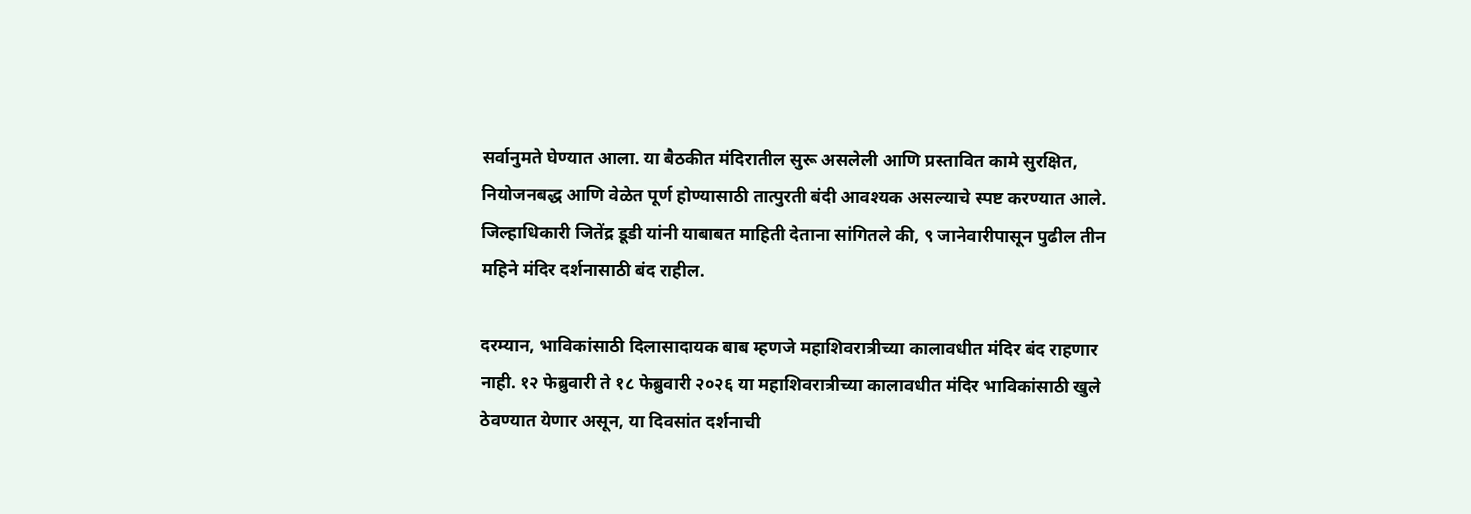सर्वानुमते घेण्यात आला. या बैठकीत मंदिरातील सुरू असलेली आणि प्रस्तावित कामे सुरक्षित, नियोजनबद्ध आणि वेळेत पूर्ण होण्यासाठी तात्पुरती बंदी आवश्यक असल्याचे स्पष्ट करण्यात आले. जिल्हाधिकारी जितेंद्र डूडी यांनी याबाबत माहिती देताना सांगितले की, ९ जानेवारीपासून पुढील तीन महिने मंदिर दर्शनासाठी बंद राहील.

दरम्यान, भाविकांसाठी दिलासादायक बाब म्हणजे महाशिवरात्रीच्या कालावधीत मंदिर बंद राहणार नाही. १२ फेब्रुवारी ते १८ फेब्रुवारी २०२६ या महाशिवरात्रीच्या कालावधीत मंदिर भाविकांसाठी खुले ठेवण्यात येणार असून, या दिवसांत दर्शनाची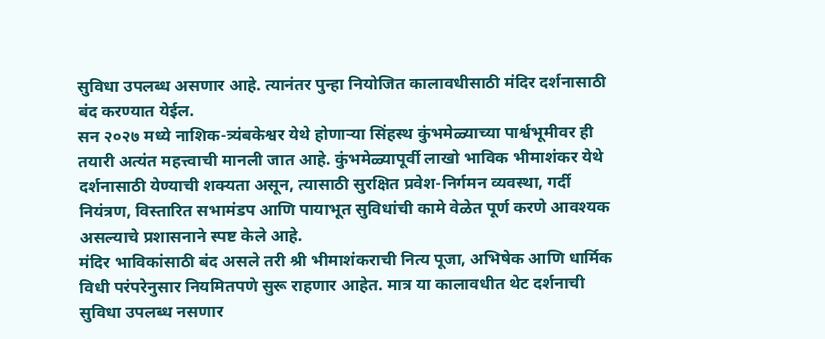सुविधा उपलब्ध असणार आहे. त्यानंतर पुन्हा नियोजित कालावधीसाठी मंदिर दर्शनासाठी बंद करण्यात येईल.
सन २०२७ मध्ये नाशिक-त्र्यंबकेश्वर येथे होणाऱ्या सिंहस्थ कुंभमेळ्याच्या पार्श्वभूमीवर ही तयारी अत्यंत महत्त्वाची मानली जात आहे. कुंभमेळ्यापूर्वी लाखो भाविक भीमाशंकर येथे दर्शनासाठी येण्याची शक्यता असून, त्यासाठी सुरक्षित प्रवेश-निर्गमन व्यवस्था, गर्दी नियंत्रण, विस्तारित सभामंडप आणि पायाभूत सुविधांची कामे वेळेत पूर्ण करणे आवश्यक असल्याचे प्रशासनाने स्पष्ट केले आहे.
मंदिर भाविकांसाठी बंद असले तरी श्री भीमाशंकराची नित्य पूजा, अभिषेक आणि धार्मिक विधी परंपरेनुसार नियमितपणे सुरू राहणार आहेत. मात्र या कालावधीत थेट दर्शनाची सुविधा उपलब्ध नसणार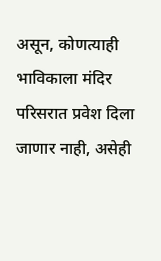असून, कोणत्याही भाविकाला मंदिर परिसरात प्रवेश दिला जाणार नाही, असेही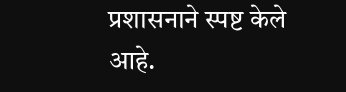प्रशासनाने स्पष्ट केले आहे.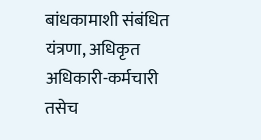बांधकामाशी संबंधित यंत्रणा, अधिकृत अधिकारी-कर्मचारी तसेच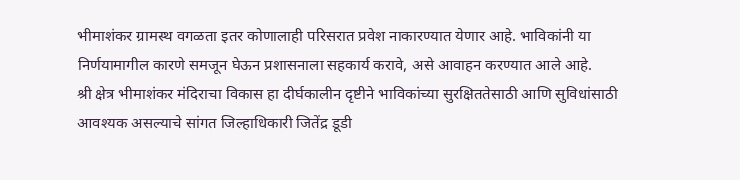भीमाशंकर ग्रामस्थ वगळता इतर कोणालाही परिसरात प्रवेश नाकारण्यात येणार आहे. भाविकांनी या निर्णयामागील कारणे समजून घेऊन प्रशासनाला सहकार्य करावे, असे आवाहन करण्यात आले आहे.
श्री क्षेत्र भीमाशंकर मंदिराचा विकास हा दीर्घकालीन दृष्टीने भाविकांच्या सुरक्षिततेसाठी आणि सुविधांसाठी आवश्यक असल्याचे सांगत जिल्हाधिकारी जितेंद्र डूडी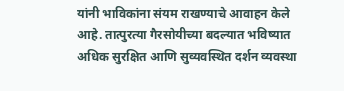यांनी भाविकांना संयम राखण्याचे आवाहन केले आहे. तात्पुरत्या गैरसोयीच्या बदल्यात भविष्यात अधिक सुरक्षित आणि सुव्यवस्थित दर्शन व्यवस्था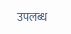उपलब्ध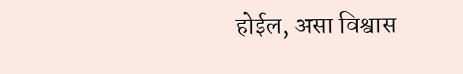होईल, असा विश्वास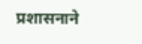प्रशासनाने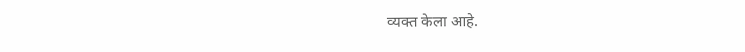व्यक्त केला आहे.